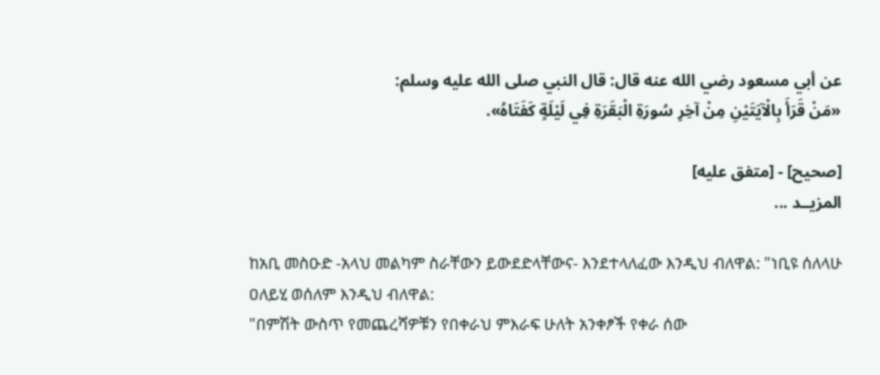عن أبي مسعود رضي الله عنه قال: قال النبي صلى الله عليه وسلم:
«مَنْ قَرَأَ بِالْآيَتَيْنِ مِنْ آخِرِ سُورَةِ الْبَقَرَةِ فِي لَيْلَةٍ كَفَتَاهُ».

[صحيح] - [متفق عليه]
المزيــد ...

ከአቢ መስዑድ -አላህ መልካም ስራቸውን ይውደድላቸውና- እንደተላለፈው እንዲህ ብለዋል: "ነቢዩ ሰለላሁ ዐለይሂ ወሰለም እንዲህ ብለዋል:
"በምሽት ውስጥ የመጨረሻዎቹን የበቀራህ ምእራፍ ሁለት አንቀፆች የቀራ ሰው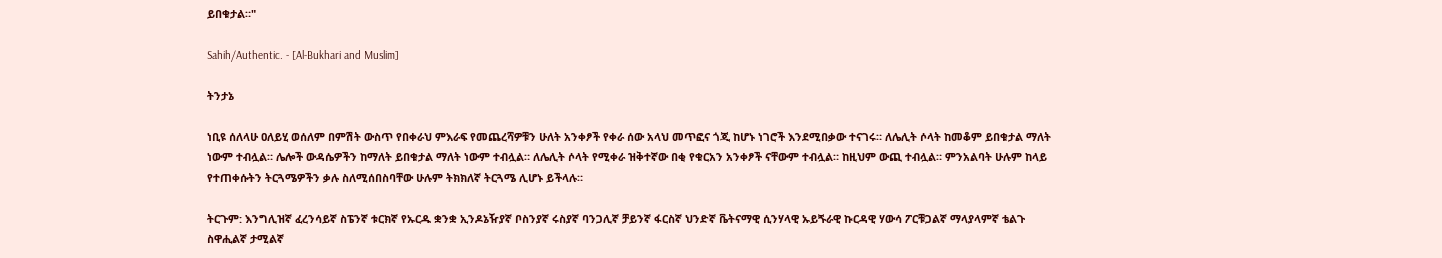ይበቁታል።"

Sahih/Authentic. - [Al-Bukhari and Muslim]

ትንታኔ

ነቢዩ ሰለላሁ ዐለይሂ ወሰለም በምሽት ውስጥ የበቀራህ ምእራፍ የመጨረሻዎቹን ሁለት አንቀፆች የቀራ ሰው አላህ መጥፎና ጎጂ ከሆኑ ነገሮች እንደሚበቃው ተናገሩ። ለሌሊት ሶላት ከመቆም ይበቁታል ማለት ነውም ተብሏል። ሌሎች ውዳሴዎችን ከማለት ይበቁታል ማለት ነውም ተብሏል። ለሌሊት ሶላት የሚቀራ ዝቅተኛው በቂ የቁርአን አንቀፆች ናቸውም ተብሏል። ከዚህም ውጪ ተብሏል። ምንአልባት ሁሉም ከላይ የተጠቀሱትን ትርጓሜዎችን ቃሉ ስለሚሰበስባቸው ሁሉም ትክክለኛ ትርጓሜ ሊሆኑ ይችላሉ።

ትርጉም: እንግሊዝኛ ፈረንሳይኛ ስፔንኛ ቱርክኛ የኡርዱ ቋንቋ ኢንዶኔዥያኛ ቦስንያኛ ሩስያኛ ባንጋሊኛ ቻይንኛ ፋርስኛ ህንድኛ ቬትናማዊ ሲንሃላዊ ኡይጙራዊ ኩርዳዊ ሃውሳ ፖርቹጋልኛ ማላያላምኛ ቴልጉ ስዋሒልኛ ታሚልኛ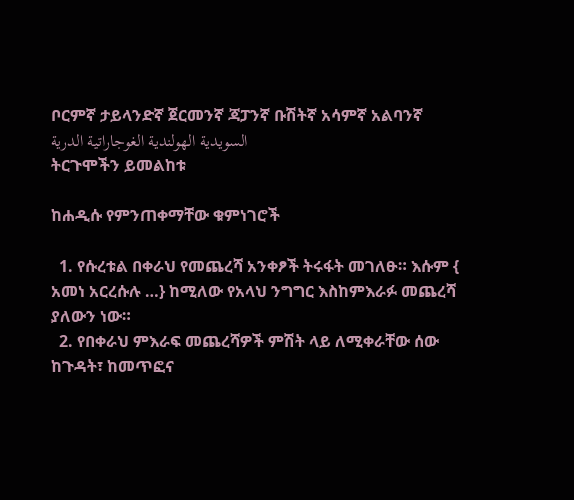ቦርምኛ ታይላንድኛ ጀርመንኛ ጃፓንኛ ቡሽትኛ አሳምኛ አልባንኛ السويدية الهولندية الغوجاراتية الدرية
ትርጉሞችን ይመልከቱ

ከሐዲሱ የምንጠቀማቸው ቁምነገሮች

  1. የሱረቱል በቀራህ የመጨረሻ አንቀፆች ትሩፋት መገለፁ። እሱም { አመነ አርረሱሉ …} ከሚለው የአላህ ንግግር እስከምእራፉ መጨረሻ ያለውን ነው።
  2. የበቀራህ ምእራፍ መጨረሻዎች ምሽት ላይ ለሚቀራቸው ሰው ከጉዳት፣ ከመጥፎና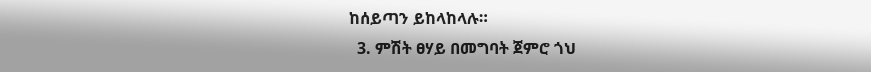ከሰይጣን ይከላከላሉ።
  3. ምሽት ፀሃይ በመግባት ጀምሮ ጎህ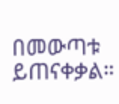በመውጣቱ ይጠናቀቃል።